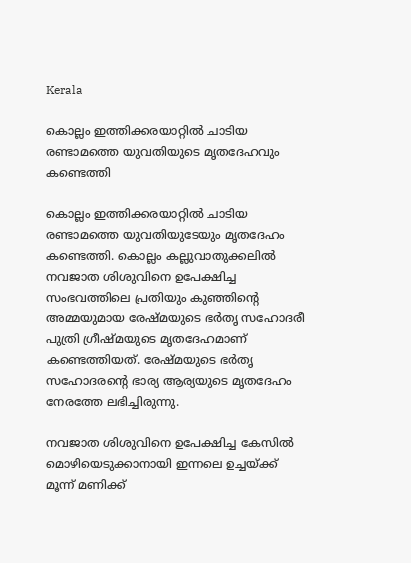Kerala

കൊല്ലം ഇത്തിക്കരയാറ്റിൽ ചാടിയ രണ്ടാമത്തെ യുവതിയുടെ മൃതദേഹവും കണ്ടെത്തി

കൊല്ലം ഇത്തിക്കരയാറ്റിൽ ചാടിയ രണ്ടാമത്തെ യുവതിയുടേയും മൃതദേഹം കണ്ടെത്തി. കൊല്ലം കല്ലുവാതുക്കലിൽ നവജാത ശിശുവിനെ ഉപേക്ഷിച്ച സംഭവത്തിലെ പ്രതിയും കുഞ്ഞിന്റെ അമ്മയുമായ രേഷ്മയുടെ ഭർതൃ സഹോദരീ പുത്രി ഗ്രീഷ്മയുടെ മൃതദേഹമാണ് കണ്ടെത്തിയത്. രേഷ്മയുടെ ഭർതൃ സഹോദരന്റെ ഭാര്യ ആര്യയുടെ മൃതദേഹം നേരത്തേ ലഭിച്ചിരുന്നു.

നവജാത ശിശുവിനെ ഉപേക്ഷിച്ച കേസിൽ മൊഴിയെടുക്കാനായി ഇന്നലെ ഉച്ചയ്ക്ക് മൂന്ന് മണിക്ക്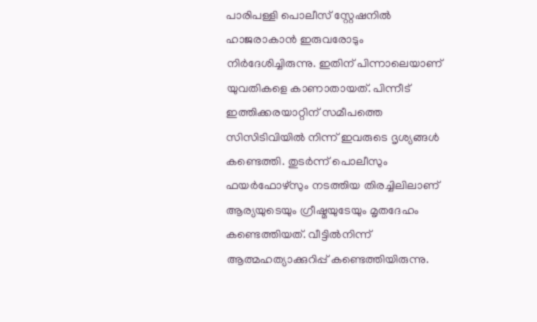പാരിപള്ളി പൊലീസ് സ്റ്റേഷനിൽ ഹാജരാകാൻ ഇരുവരോടും നിർദേശിച്ചിരുന്നു. ഇതിന് പിന്നാലെയാണ് യുവതികളെ കാണാതായത്. പിന്നീട് ഇത്തിക്കരയാറ്റിന് സമീപത്തെ സിസിടിവിയിൽ നിന്ന് ഇവരുടെ ദൃശ്യങ്ങൾ കണ്ടെത്തി. തുടർന്ന് പൊലീസും ഫയർഫോഴ്‌സും നടത്തിയ തിരച്ചിലിലാണ് ആര്യയുടെയും ഗ്രീഷ്മയുടേയും മൃതദേഹം കണ്ടെത്തിയത്. വീട്ടിൽനിന്ന് ആത്മഹത്യാക്കുറിപ്പ് കണ്ടെത്തിയിരുന്നു.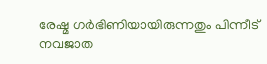രേഷ്മ ഗർഭിണിയായിരുന്നതും പിന്നീട് നവജാത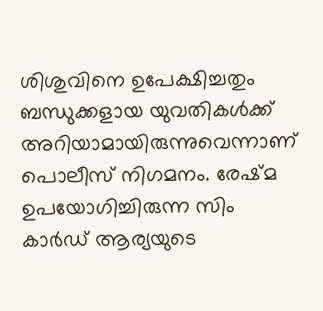ശിശുവിനെ ഉപേക്ഷിച്ചതും ബന്ധുക്കളായ യുവതികൾക്ക് അറിയാമായിരുന്നുവെന്നാണ് പൊലീസ് നിഗമനം. രേഷ്മ ഉപയോഗിച്ചിരുന്ന സിം കാർഡ് ആര്യയുടെ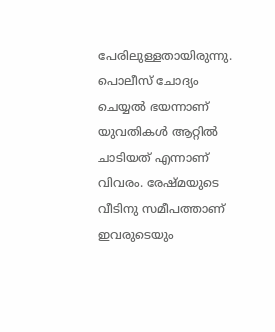പേരിലുള്ളതായിരുന്നു. പൊലീസ് ചോദ്യം ചെയ്യൽ ഭയന്നാണ് യുവതികൾ ആറ്റിൽ ചാടിയത് എന്നാണ് വിവരം. രേഷ്മയുടെ വീടിനു സമീപത്താണ് ഇവരുടെയും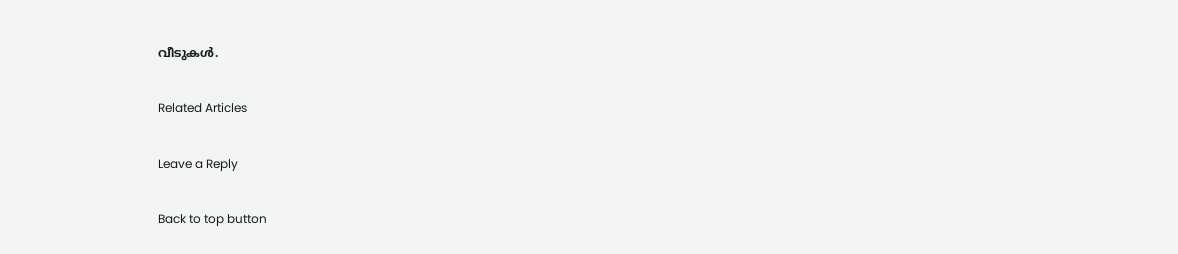വീടുകൾ.

Related Articles

Leave a Reply

Back to top button